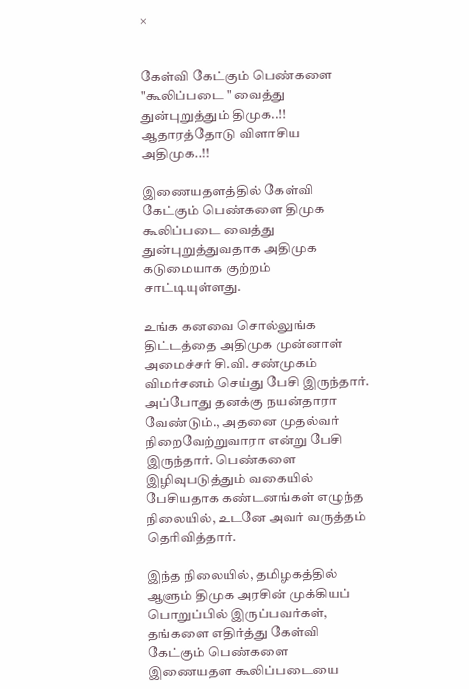×


கேள்வி கேட்கும் பெண்களை "கூலிப்படை " வைத்து துன்புறுத்தும் திமுக..!! ஆதாரத்தோடு விளாசிய அதிமுக..!!

இணையதளத்தில் கேள்வி கேட்கும் பெண்களை திமுக கூலிப்படை வைத்து துன்புறுத்துவதாக அதிமுக கடுமையாக குற்றம் சாட்டியுள்ளது.

உங்க கனவை சொல்லுங்க திட்டத்தை அதிமுக முன்னாள் அமைச்சர் சி.வி. சண்முகம் விமர்சனம் செய்து பேசி இருந்தார். அப்போது தனக்கு நயன்தாரா வேண்டும்., அதனை முதல்வர் நிறைவேற்றுவாரா என்று பேசி இருந்தார். பெண்களை இழிவுபடுத்தும் வகையில் பேசியதாக கண்டனங்கள் எழுந்த நிலையில், உடனே அவர் வருத்தம் தெரிவித்தார்.

இந்த நிலையில், தமிழகத்தில் ஆளும் திமுக அரசின் முக்கியப் பொறுப்பில் இருப்பவர்கள், தங்களை எதிர்த்து கேள்வி கேட்கும் பெண்களை இணையதள கூலிப்படையை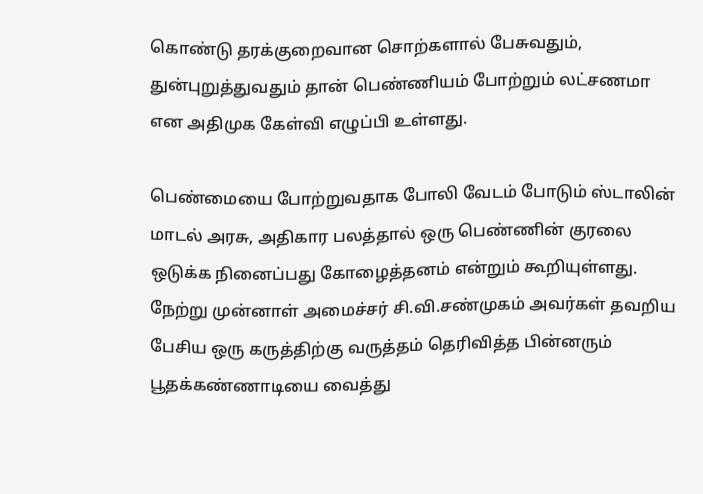கொண்டு தரக்குறைவான சொற்களால் பேசுவதும், துன்புறுத்துவதும் தான் பெண்ணியம் போற்றும் லட்சணமா என அதிமுக கேள்வி எழுப்பி உள்ளது.

பெண்மையை போற்றுவதாக போலி வேடம் போடும் ஸ்டாலின் மாடல் அரசு, அதிகார பலத்தால் ஒரு பெண்ணின் குரலை ஒடுக்க நினைப்பது கோழைத்தனம் என்றும் கூறியுள்ளது. நேற்று முன்னாள் அமைச்சர் சி.வி.சண்முகம் அவர்கள் தவறிய பேசிய ஒரு கருத்திற்கு வருத்தம் தெரிவித்த பின்னரும் பூதக்கண்ணாடியை வைத்து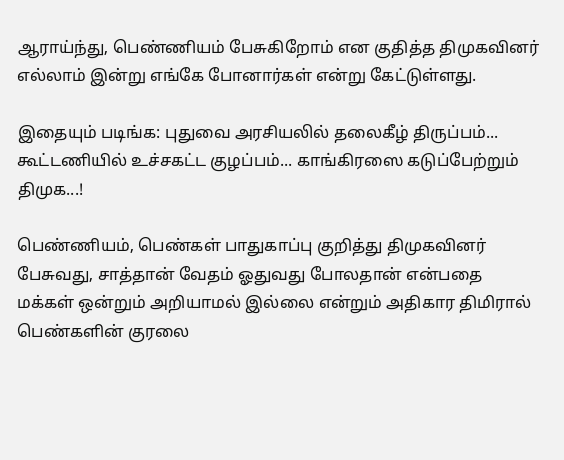ஆராய்ந்து, பெண்ணியம் பேசுகிறோம் என குதித்த திமுகவினர் எல்லாம் இன்று எங்கே போனார்கள் என்று கேட்டுள்ளது.

இதையும் படிங்க: புதுவை அரசியலில் தலைகீழ் திருப்பம்... கூட்டணியில் உச்சகட்ட குழப்பம்... காங்கிரஸை கடுப்பேற்றும் திமுக...!

பெண்ணியம், பெண்கள் பாதுகாப்பு குறித்து திமுகவினர் பேசுவது, சாத்தான் வேதம் ஓதுவது போலதான் என்பதை மக்கள் ஒன்றும் அறியாமல் இல்லை என்றும் அதிகார திமிரால் பெண்களின் குரலை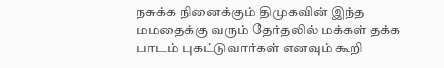நசுக்க நினைக்கும் திமுகவின் இந்த மமதைக்கு வரும் தேர்தலில் மக்கள் தக்க பாடம் புகட்டுவார்கள் எனவும் கூறி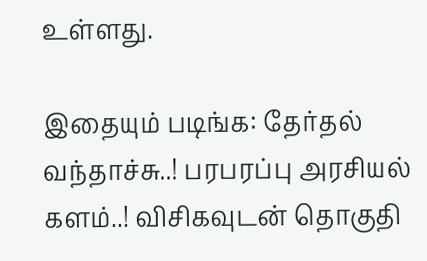உள்ளது.

இதையும் படிங்க: தேர்தல் வந்தாச்சு..! பரபரப்பு அரசியல் களம்..! விசிகவுடன் தொகுதி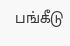பங்கீடு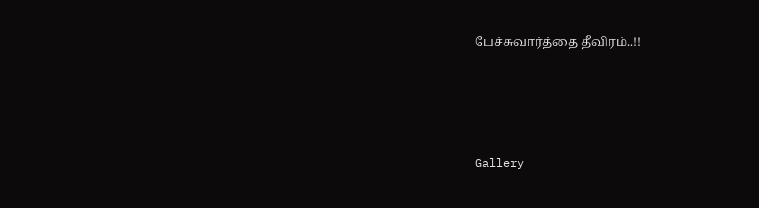பேச்சுவார்த்தை தீவிரம்..!!




Gallery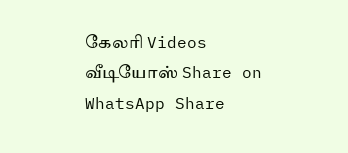கேலரி Videos வீடியோஸ் Share on WhatsApp Share